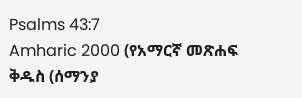Psalms 43:7
Amharic 2000 (የአማርኛ መጽሐፍ ቅዱስ (ሰማንያ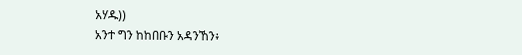አሃዱ))
አንተ ግን ከከበቡን አዳንኸን፥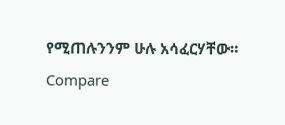የሚጠሉንንም ሁሉ አሳፈርሃቸው።
Compare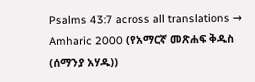Psalms 43:7 across all translations →
Amharic 2000 (የአማርኛ መጽሐፍ ቅዱስ (ሰማንያ አሃዱ))